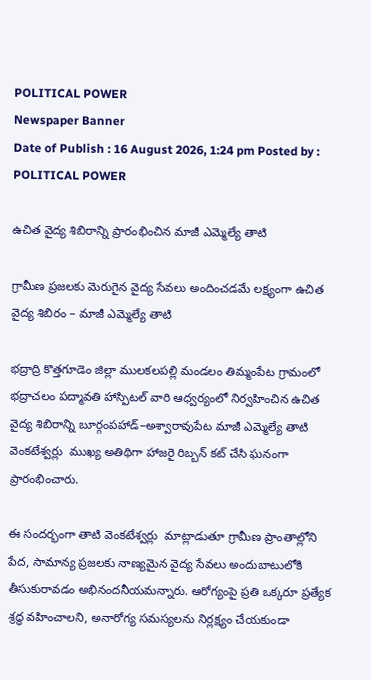POLITICAL POWER
Newspaper Banner
Date of Publish : 16 August 2026, 1:24 pm Posted by : POLITICAL POWER

ఉచిత వైద్య శిబిరాన్ని ప్రారంభించిన మాజీ ఎమ్మెల్యే తాటి

గ్రామీణ ప్రజలకు మెరుగైన వైద్య సేవలు అందించడమే లక్ష్యంగా ఉచిత వైద్య శిబిరం – మాజీ ఎమ్మెల్యే తాటి

భద్రాద్రి కొత్తగూడెం జిల్లా ములకలపల్లి మండలం తిమ్మంపేట గ్రామంలో భద్రాచలం పద్మావతి హాస్పిటల్ వారి ఆధ్వర్యంలో నిర్వహించిన ఉచిత వైద్య శిబిరాన్ని బూర్గంపహాడ్–అశ్వారావుపేట మాజీ ఎమ్మెల్యే తాటి వెంకటేశ్వర్లు  ముఖ్య అతిథిగా హాజరై రిబ్బన్ కట్ చేసి ఘనంగా ప్రారంభించారు.

ఈ సందర్భంగా తాటి వెంకటేశ్వర్లు  మాట్లాడుతూ గ్రామీణ ప్రాంతాల్లోని పేద, సామాన్య ప్రజలకు నాణ్యమైన వైద్య సేవలు అందుబాటులోకి తీసుకురావడం అభినందనీయమన్నారు. ఆరోగ్యంపై ప్రతి ఒక్కరూ ప్రత్యేక శ్రద్ధ వహించాలని, అనారోగ్య సమస్యలను నిర్లక్ష్యం చేయకుండా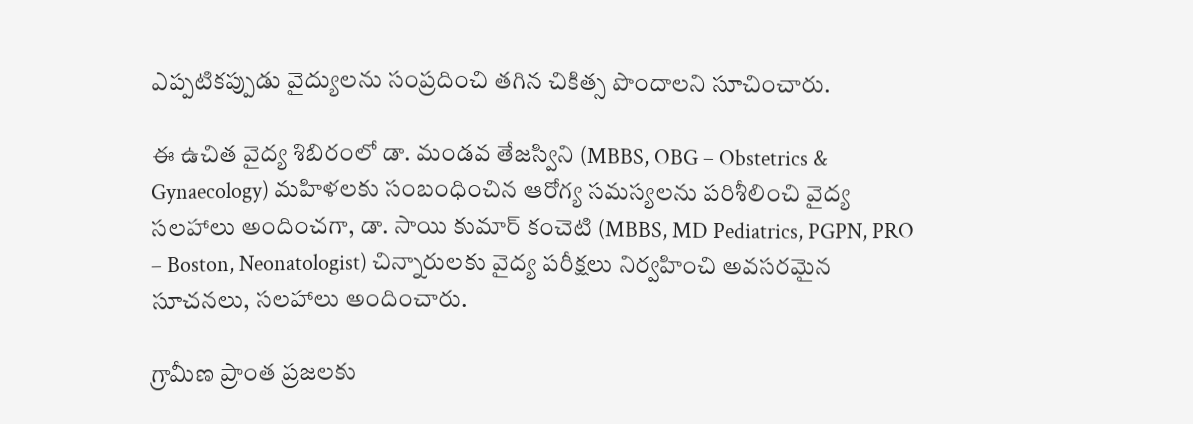ఎప్పటికప్పుడు వైద్యులను సంప్రదించి తగిన చికిత్స పొందాలని సూచించారు.

ఈ ఉచిత వైద్య శిబిరంలో డా. మండవ తేజస్విని (MBBS, OBG – Obstetrics & Gynaecology) మహిళలకు సంబంధించిన ఆరోగ్య సమస్యలను పరిశీలించి వైద్య సలహాలు అందించగా, డా. సాయి కుమార్ కంచెటి (MBBS, MD Pediatrics, PGPN, PRO – Boston, Neonatologist) చిన్నారులకు వైద్య పరీక్షలు నిర్వహించి అవసరమైన సూచనలు, సలహాలు అందించారు.

గ్రామీణ ప్రాంత ప్రజలకు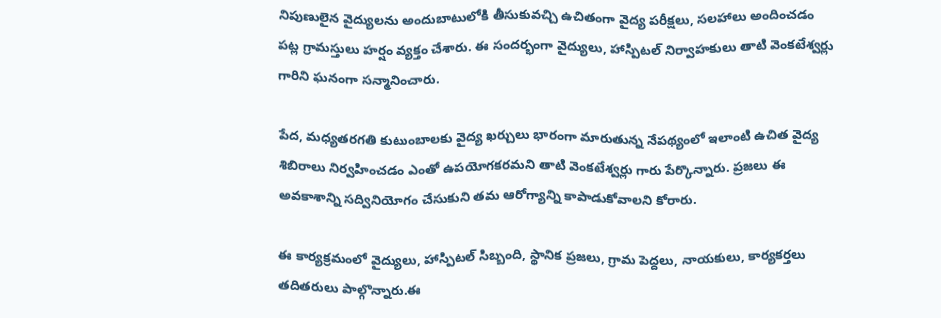నిపుణులైన వైద్యులను అందుబాటులోకి తీసుకువచ్చి ఉచితంగా వైద్య పరీక్షలు, సలహాలు అందించడం పట్ల గ్రామస్తులు హర్షం వ్యక్తం చేశారు. ఈ సందర్భంగా వైద్యులు, హాస్పిటల్ నిర్వాహకులు తాటి వెంకటేశ్వర్లు గారిని ఘనంగా సన్మానించారు.

పేద, మధ్యతరగతి కుటుంబాలకు వైద్య ఖర్చులు భారంగా మారుతున్న నేపథ్యంలో ఇలాంటి ఉచిత వైద్య శిబిరాలు నిర్వహించడం ఎంతో ఉపయోగకరమని తాటి వెంకటేశ్వర్లు గారు పేర్కొన్నారు. ప్రజలు ఈ అవకాశాన్ని సద్వినియోగం చేసుకుని తమ ఆరోగ్యాన్ని కాపాడుకోవాలని కోరారు.

ఈ కార్యక్రమంలో వైద్యులు, హాస్పిటల్ సిబ్బంది, స్థానిక ప్రజలు, గ్రామ పెద్దలు, నాయకులు, కార్యకర్తలు తదితరులు పాల్గొన్నారు.ఈ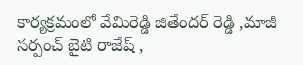కార్యక్రమంలో వేమిరెడ్డి జితేందర్ రెడ్డి ,మాజీ సర్పంచ్ బైటి రాజేష్ ,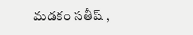మడకం సతీష్ ,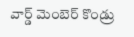వార్డ్ మెంబెర్ కొండ్రు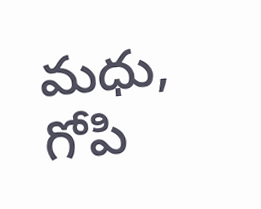మధు, గోపి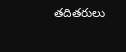తదితరులు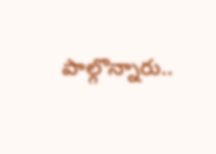పాల్గొన్నారు..